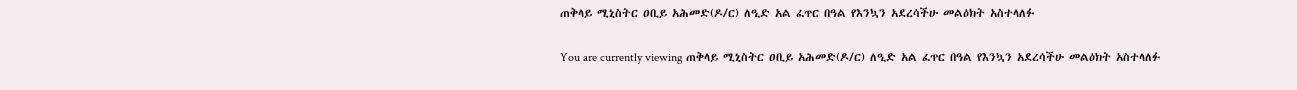ጠቅላይ ሚኒስትር ዐቢይ አሕመድ(ዶ/ር) ለዒድ አል ፈጥር በዓል የእንኳን አደረሳችሁ መልዕክት አስተላለፉ

You are currently viewing ጠቅላይ ሚኒስትር ዐቢይ አሕመድ(ዶ/ር) ለዒድ አል ፈጥር በዓል የእንኳን አደረሳችሁ መልዕክት አስተላለፉ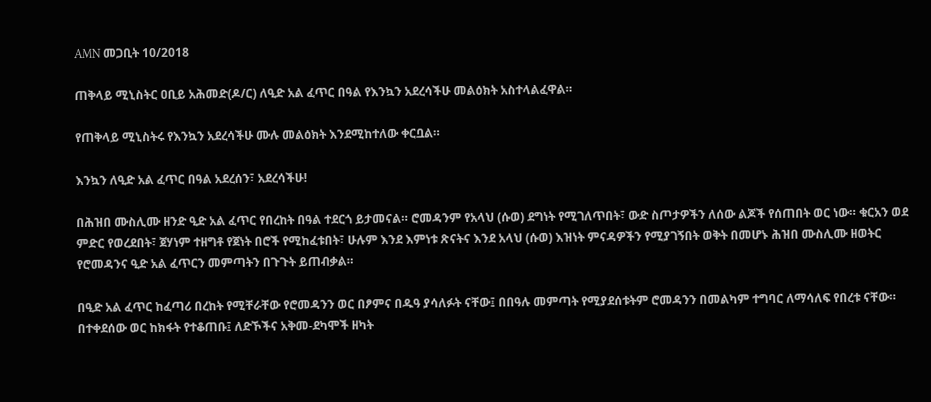AMN መጋቢት 10/2018

ጠቅላይ ሚኒስትር ዐቢይ አሕመድ(ዶ/ር) ለዒድ አል ፈጥር በዓል የእንኳን አደረሳችሁ መልዕክት አስተላልፈዋል።

የጠቅላይ ሚኒስትሩ የእንኳን አደረሳችሁ ሙሉ መልዕክት እንደሚከተለው ቀርቧል።

እንኳን ለዒድ አል ፈጥር በዓል አደረሰን፣ አደረሳችሁ!

በሕዝበ ሙስሊሙ ዘንድ ዒድ አል ፈጥር የበረከት በዓል ተደርጎ ይታመናል። ሮመዳንም የአላህ (ሱወ) ደግነት የሚገለጥበት፣ ውድ ስጦታዎችን ለሰው ልጆች የሰጠበት ወር ነው። ቁርአን ወደ ምድር የወረደበት፣ ጀሃነም ተዘግቶ የጀነት በሮች የሚከፈቱበት፣ ሁሉም እንደ እምነቱ ጽናትና እንደ አላህ (ሱወ) እዝነት ምናዳዎችን የሚያገኝበት ወቅት በመሆኑ ሕዝበ ሙስሊሙ ዘወትር የሮመዳንና ዒድ አል ፈጥርን መምጣትን በጉጉት ይጠብቃል።

በዒድ አል ፈጥር ከፈጣሪ በረከት የሚቸራቸው የሮመዳንን ወር በፆምና በዱዓ ያሳለፉት ናቸው፤ በበዓሉ መምጣት የሚያደሰቱትም ሮመዳንን በመልካም ተግባር ለማሳለፍ የበረቱ ናቸው። በተቀደሰው ወር ከክፋት የተቆጠቡ፤ ለድኾችና አቅመ-ደካሞች ዘካት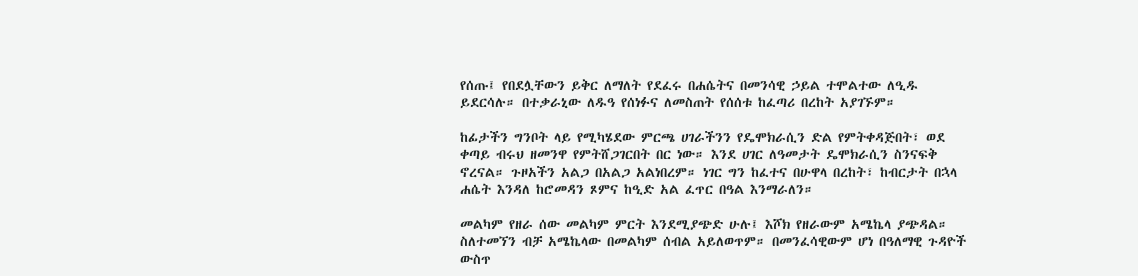የሰጡ፤ የበደሏቸውን ይቅር ለማለት የደፈሩ በሐሴትና በመንሳዊ ኃይል ተሞልተው ለዒዱ ይደርሳሉ። በተቃራኒው ለዱዓ የሰነፉና ለመስጠት የሰሰቱ ከፈጣሪ በረከት አያገኙም።

ከፊታችን ግንቦት ላይ የሚካሄደው ምርጫ ሀገራችንን የዴሞክራሲን ድል የምትቀዳጅበት፣ ወደ ቀጣይ ብሩህ ዘመንዋ የምትሸጋገርበት በር ነው። እንደ ሀገር ለዓመታት ዴሞክራሲን ስንናፍቅ ኖረናል። ጉዞአችን አልጋ በአልጋ አልነበረም። ነገር ግን ከፈተና በሁዋላ በረከት፣ ከብርታት በኋላ ሐሴት እንዳለ ከሮመዳን ጾምና ከዒድ አል ፈጥር በዓል እንማራለን።

መልካም የዘራ ሰው መልካም ምርት እንደሚያጭድ ሁሉ፤ እሾክ የዘራውም አሜኬላ ያጭዳል። ስለተመኘን ብቻ አሜኬላው በመልካም ሰብል አይለወጥም። በመንፈሳዊውም ሆነ በዓለማዊ ጉዳዮች ውስጥ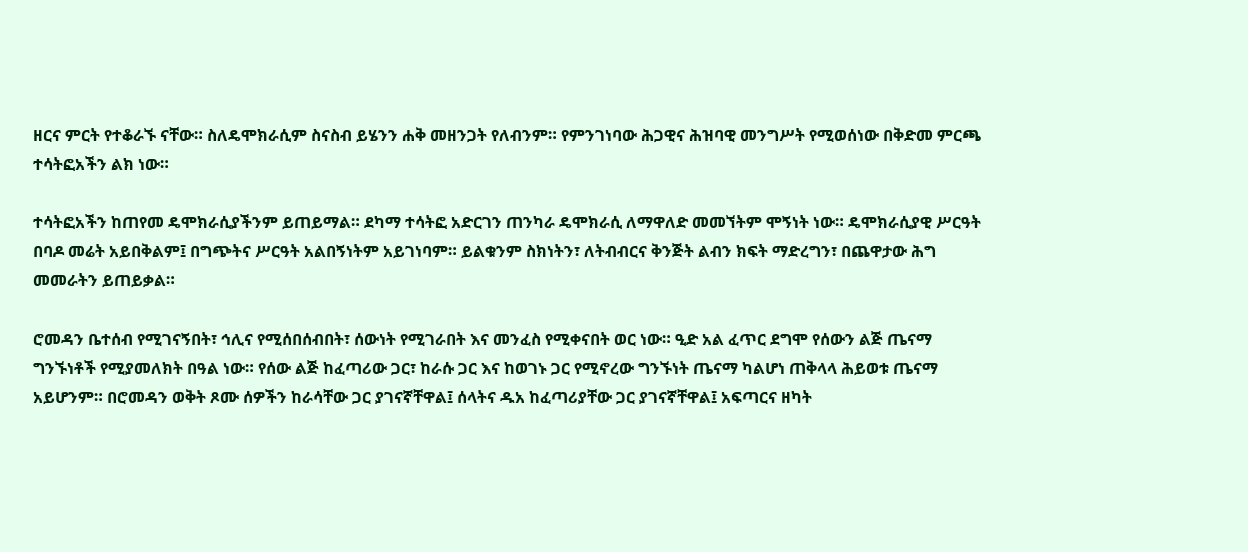ዘርና ምርት የተቆራኙ ናቸው። ስለዴሞክራሲም ስናስብ ይሄንን ሐቅ መዘንጋት የለብንም። የምንገነባው ሕጋዊና ሕዝባዊ መንግሥት የሚወሰነው በቅድመ ምርጫ ተሳትፎአችን ልክ ነው።

ተሳትፎአችን ከጠየመ ዴሞክራሲያችንም ይጠይማል። ደካማ ተሳትፎ አድርገን ጠንካራ ዴሞክራሲ ለማዋለድ መመኘትም ሞኝነት ነው። ዴሞክራሲያዊ ሥርዓት በባዶ መሬት አይበቅልም፤ በግጭትና ሥርዓት አልበኝነትም አይገነባም። ይልቁንም ስክነትን፣ ለትብብርና ቅንጅት ልብን ክፍት ማድረግን፣ በጨዋታው ሕግ መመራትን ይጠይቃል።

ሮመዳን ቤተሰብ የሚገናኝበት፣ ኅሊና የሚሰበሰብበት፣ ሰውነት የሚገራበት እና መንፈስ የሚቀናበት ወር ነው። ዒድ አል ፈጥር ደግሞ የሰውን ልጅ ጤናማ ግንኙነቶች የሚያመለክት በዓል ነው። የሰው ልጅ ከፈጣሪው ጋር፣ ከራሱ ጋር እና ከወገኑ ጋር የሚኖረው ግንኙነት ጤናማ ካልሆነ ጠቅላላ ሕይወቱ ጤናማ አይሆንም። በሮመዳን ወቅት ጾሙ ሰዎችን ከራሳቸው ጋር ያገናኛቸዋል፤ ሰላትና ዱአ ከፈጣሪያቸው ጋር ያገናኛቸዋል፤ አፍጣርና ዘካት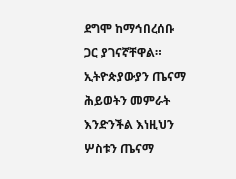ደግሞ ከማኅበረሰቡ ጋር ያገናኛቸዋል። ኢትዮጵያውያን ጤናማ ሕይወትን መምራት እንድንችል እነዚህን ሦስቱን ጤናማ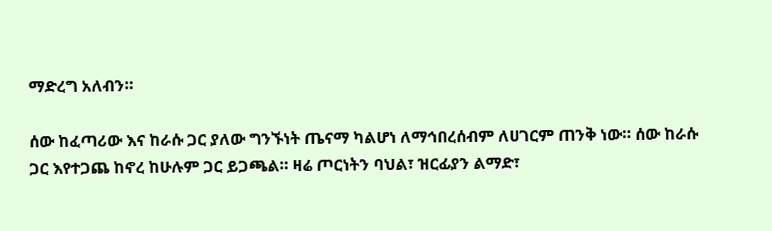ማድረግ አለብን።

ሰው ከፈጣሪው እና ከራሱ ጋር ያለው ግንኙነት ጤናማ ካልሆነ ለማኅበረሰብም ለሀገርም ጠንቅ ነው። ሰው ከራሱ ጋር እየተጋጨ ከኖረ ከሁሉም ጋር ይጋጫል። ዛሬ ጦርነትን ባህል፣ ዝርፊያን ልማድ፣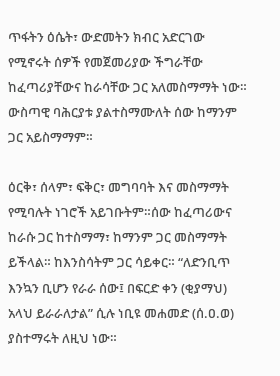ጥፋትን ዕሴት፣ ውድመትን ክብር አድርገው የሚኖሩት ሰዎች የመጀመሪያው ችግራቸው ከፈጣሪያቸውና ከራሳቸው ጋር አለመስማማት ነው። ውስጣዊ ባሕርያቱ ያልተስማሙለት ሰው ከማንም ጋር አይስማማም።

ዕርቅ፣ ሰላም፣ ፍቅር፣ መግባባት እና መስማማት የሚባሉት ነገሮች አይገቡትም።ሰው ከፈጣሪውና ከራሱ ጋር ከተስማማ፣ ከማንም ጋር መስማማት ይችላል። ከእንስሳትም ጋር ሳይቀር። “ለድንቢጥ እንኳን ቢሆን የራራ ሰው፤ በፍርድ ቀን (ቂያማህ) አላህ ይራራለታል” ሲሉ ነቢዩ መሐመድ (ሰ.ዐ.ወ) ያስተማሩት ለዚህ ነው።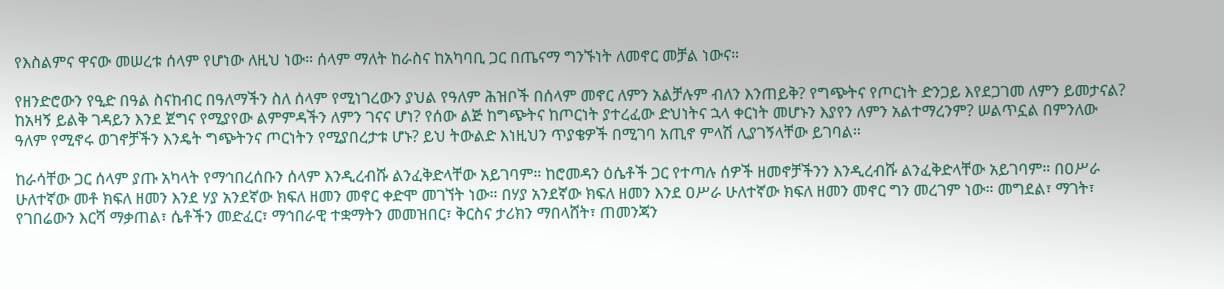የእስልምና ዋናው መሠረቱ ሰላም የሆነው ለዚህ ነው። ሰላም ማለት ከራስና ከአካባቢ ጋር በጤናማ ግንኙነት ለመኖር መቻል ነውና።

የዘንድሮውን የዒድ በዓል ስናከብር በዓለማችን ስለ ሰላም የሚነገረውን ያህል የዓለም ሕዝቦች በሰላም መኖር ለምን አልቻሉም ብለን እንጠይቅ? የግጭትና የጦርነት ድንጋይ እየደጋገመ ለምን ይመታናል? ከአዛኝ ይልቅ ገዳይን እንደ ጀግና የሚያየው ልምምዳችን ለምን ገናና ሆነ? የሰው ልጅ ከግጭትና ከጦርነት ያተረፈው ድህነትና ኋላ ቀርነት መሆኑን እያየን ለምን አልተማረንም? ሠልጥኗል በምንለው ዓለም የሚኖሩ ወገኖቻችን እንዴት ግጭትንና ጦርነትን የሚያበረታቱ ሆኑ? ይህ ትውልድ እነዚህን ጥያቄዎች በሚገባ አጢኖ ምላሽ ሊያገኝላቸው ይገባል።

ከራሳቸው ጋር ሰላም ያጡ አካላት የማኅበረሰቡን ሰላም እንዲረብሹ ልንፈቅድላቸው አይገባም። ከሮመዳን ዕሴቶች ጋር የተጣሉ ሰዎች ዘመኖቻችንን እንዲረብሹ ልንፈቅድላቸው አይገባም። በዐሥራ ሁለተኛው መቶ ክፍለ ዘመን እንደ ሃያ አንደኛው ክፍለ ዘመን መኖር ቀድሞ መገኘት ነው። በሃያ አንደኛው ክፍለ ዘመን እንደ ዐሥራ ሁለተኛው ክፍለ ዘመን መኖር ግን መረገም ነው። መግደል፣ ማገት፣ የገበሬውን እርሻ ማቃጠል፣ ሴቶችን መድፈር፣ ማኅበራዊ ተቋማትን መመዝበር፣ ቅርስና ታሪክን ማበላሸት፣ ጠመንጃን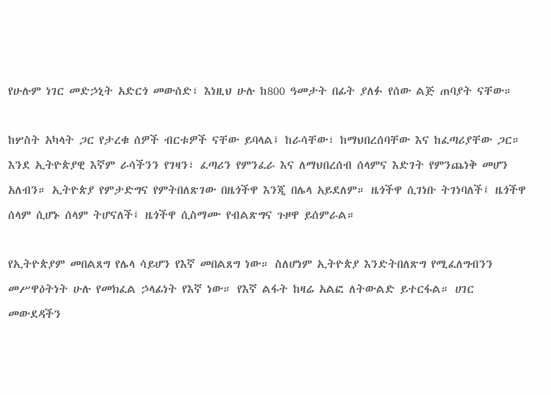የሁሉም ነገር መድኃኒት አድርጎ መውሰድ፣ እነዚህ ሁሉ ከ800 ዓመታት በፊት ያለፉ የሰው ልጅ ጠባያት ናቸው።

ከሦስት አካላት ጋር የታረቁ ሰዎች ብርቱዎች ናቸው ይባላል፤ ከራሳቸው፣ ከማህበረሰባቸው እና ከፈጣሪያቸው ጋር። እንደ ኢትዮጵያዊ እኛም ራሳችንን የገዛን፣ ፈጣሪን የምንፈራ እና ለማህበረሰብ ሰላምና እድገት የምንጨነቅ መሆን አለብን። ኢትዮጵያ የምታድግና የምትበለጽገው በዜጎችዋ እንጂ በሌላ አይደለም። ዜጎችዋ ሲገነቡ ትገነባለች፤ ዜጎችዋ ሰላም ሲሆኑ ሰላም ትሆናለች፤ ዜጎችዋ ሲስማሙ የብልጽግና ጉዞዋ ይሰምራል።

የኢትዮጵያም መበልጸግ የሌላ ሳይሆን የእኛ መበልጸግ ነው። ስለሆነም ኢትዮጵያ እንድትበለጽግ የሚፈለግብንን መሥዋዕትነት ሁሉ የመክፈል ኃላፊነት የእኛ ነው። የእኛ ልፋት ከዛሬ አልፎ ለትውልድ ይተርፋል። ሀገር መውደዳችን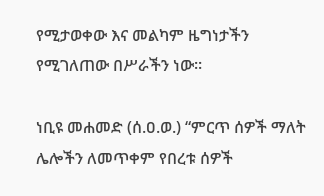የሚታወቀው እና መልካም ዜግነታችን የሚገለጠው በሥራችን ነው።

ነቢዩ መሐመድ (ሰ.ዐ.ወ.) “ምርጥ ሰዎች ማለት ሌሎችን ለመጥቀም የበረቱ ሰዎች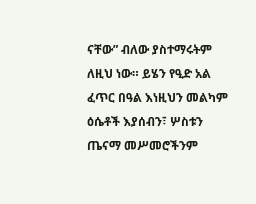ናቸው” ብለው ያስተማሩትም ለዚህ ነው። ይሄን የዒድ አል ፈጥር በዓል እነዚህን መልካም ዕሴቶች እያሰብን፣ ሦስቱን ጤናማ መሥመሮችንም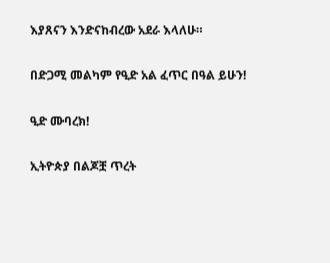እያጸናን እንድናከብረው አደራ እላለሁ።

በድጋሚ መልካም የዒድ አል ፈጥር በዓል ይሁን!

ዒድ ሙባረክ!

ኢትዮጵያ በልጆቿ ጥረት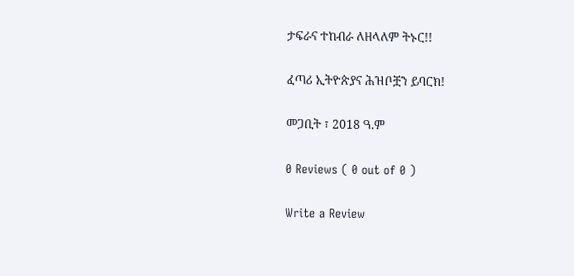ታፍራና ተከብራ ለዘላለም ትኑር!!

ፈጣሪ ኢትዮጵያና ሕዝቦቿን ይባርክ!

መጋቢት ፣ 2018 ዓ.ም

0 Reviews ( 0 out of 0 )

Write a Review